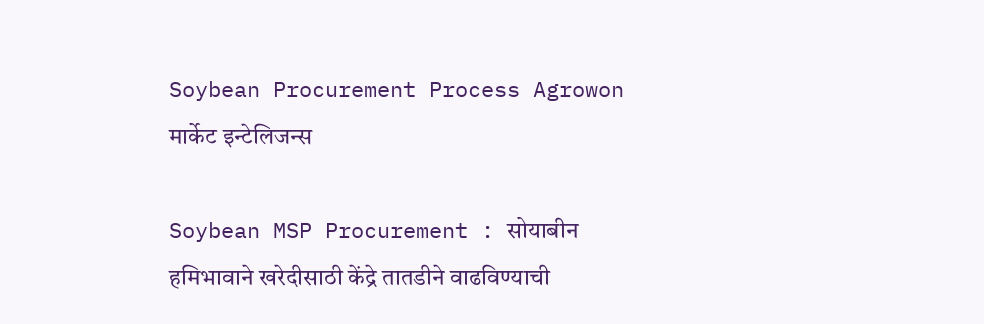Soybean Procurement Process Agrowon
मार्केट इन्टेलिजन्स

Soybean MSP Procurement : सोयाबीन हमिभावाने खरेदीसाठी केंद्रे तातडीने वाढविण्याची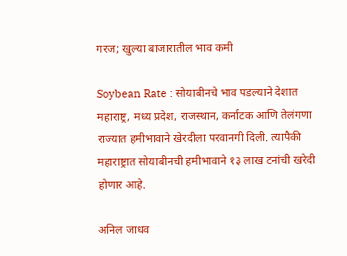गरज; खुल्या बाजारातील भाव कमी

Soybean Rate : सोयाबीनचे भाव पडल्याने देशात महाराष्ट्र, मध्य प्रदेश, राजस्थान, कर्नाटक आणि तेलंगणा राज्यात हमीभावाने खेरदीला परवानगी दिली. त्यापैकी महाराष्ट्रात सोयाबीनची हमीभावाने १३ लाख टनांची खरेदी होणार आहे.

अनिल जाधव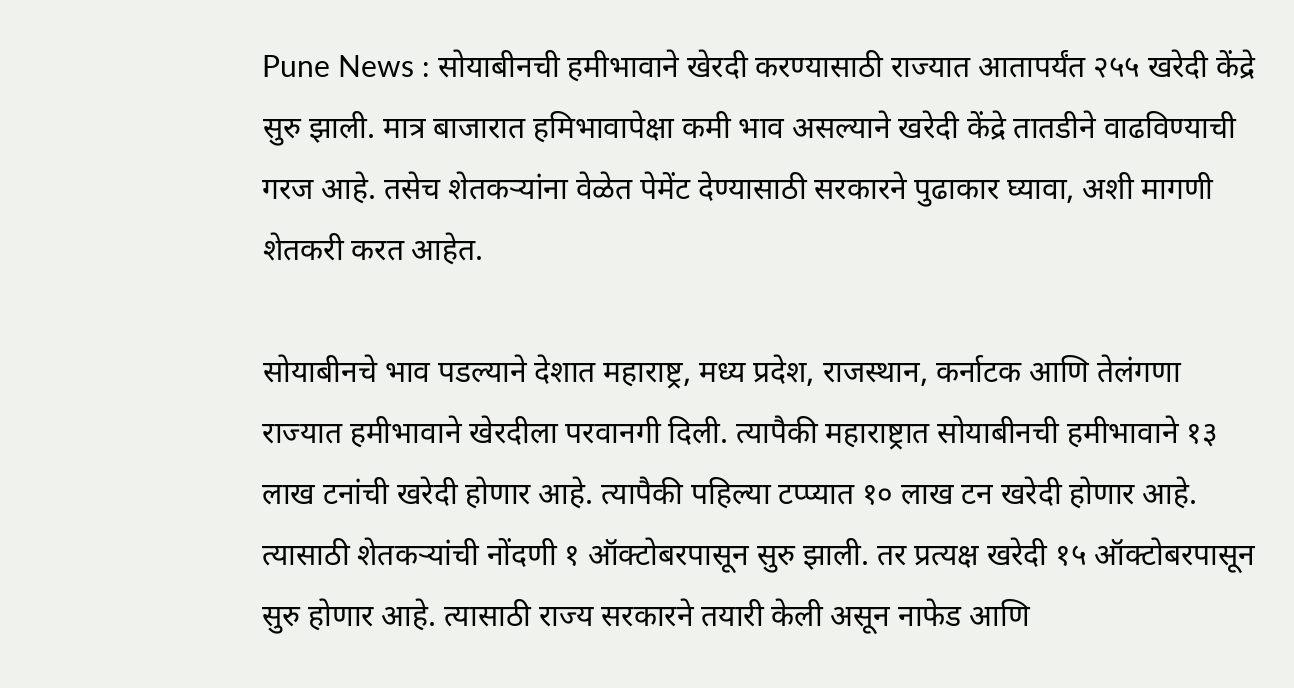Pune News : सोयाबीनची हमीभावाने खेरदी करण्यासाठी राज्यात आतापर्यंत २५५ खरेदी केंद्रे सुरु झाली. मात्र बाजारात हमिभावापेक्षा कमी भाव असल्याने खरेदी केंद्रे तातडीने वाढविण्याची गरज आहे. तसेच शेतकऱ्यांना वेळेत पेमेंट देण्यासाठी सरकारने पुढाकार घ्यावा, अशी मागणी शेतकरी करत आहेत.

सोयाबीनचे भाव पडल्याने देशात महाराष्ट्र, मध्य प्रदेश, राजस्थान, कर्नाटक आणि तेलंगणा राज्यात हमीभावाने खेरदीला परवानगी दिली. त्यापैकी महाराष्ट्रात सोयाबीनची हमीभावाने १३ लाख टनांची खरेदी होणार आहे. त्यापैकी पहिल्या टप्प्यात १० लाख टन खरेदी होणार आहे. त्यासाठी शेतकऱ्यांची नोंदणी १ ऑक्टोबरपासून सुरु झाली. तर प्रत्यक्ष खरेदी १५ ऑक्टोबरपासून सुरु होणार आहे. त्यासाठी राज्य सरकारने तयारी केली असून नाफेड आणि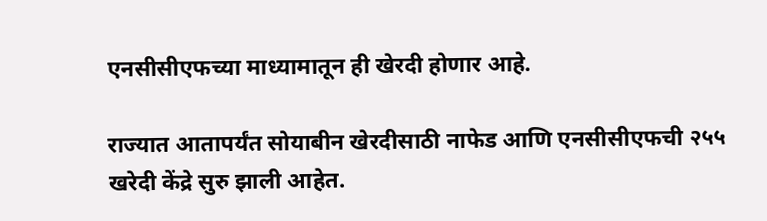एनसीसीएफच्या माध्यामातून ही खेरदी होणार आहे.

राज्यात आतापर्यंत सोयाबीन खेरदीसाठी नाफेड आणि एनसीसीएफची २५५ खरेदी केंद्रे सुरु झाली आहेत.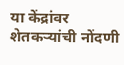या केंद्रांवर शेतकऱ्यांची नोंदणी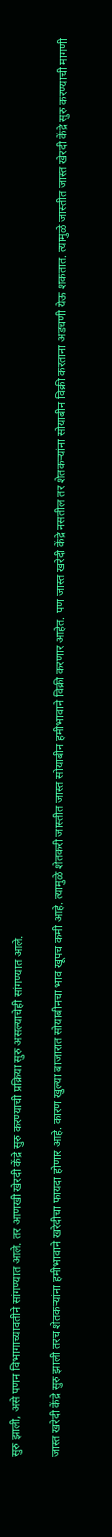सुरु झाली, असे पणन विभागाच्यावतीने सांगण्यात आले. तर आणखी खेरदी केंद्रे सुरु करण्याची प्रक्रिया सुरु असल्याचेही सांगण्यात आले.

जास्त खरेदी केंद्रे सुरु झाली तरच शेतकऱ्यांना हमीभावाने खरेदीचा फायदा होणार आहे. कारण खुल्या बाजारात सोयाबीनचा भाव खूपच कमी आहे. त्यामुळे शेतकरी जास्तीत जास्त सोयाबीन हमीभावाने विक्री करणार आहेत. पण जास्त खरेदी केंद्रे नसतील तर शेतकऱ्यांना सोयाबीन विक्री करताना अडचणी येऊ शकतात. त्यामुळे जास्तीत जास्त खेरदी केंद्रे सुरु करण्याची मागणी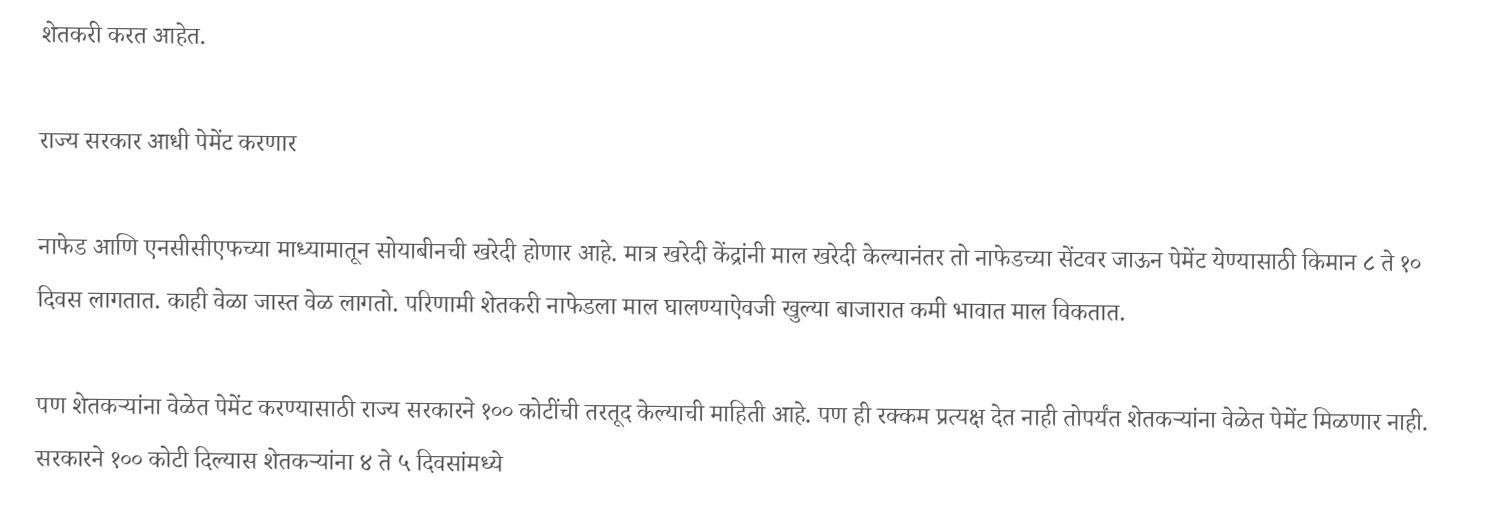शेतकरी करत आहेत.

राज्य सरकार आधी पेमेंट करणार

नाफेड आणि एनसीसीएफच्या माध्यामातून सोयाबीनची खरेदी होणार आहे. मात्र खरेदी केंद्रांनी माल खरेदी केल्यानंतर तो नाफेडच्या सेंटवर जाऊन पेमेंट येण्यासाठी किमान ८ ते १० दिवस लागतात. काही वेळा जास्त वेळ लागतो. परिणामी शेतकरी नाफेडला माल घालण्याऐवजी खुल्या बाजारात कमी भावात माल विकतात.

पण शेतकऱ्यांना वेळेत पेमेंट करण्यासाठी राज्य सरकारने १०० कोटींची तरतूद केल्याची माहिती आहे. पण ही रक्कम प्रत्यक्ष देत नाही तोपर्यंत शेतकऱ्यांना वेळेत पेमेंट मिळणार नाही. सरकारने १०० कोटी दिल्यास शेतकऱ्यांना ४ ते ५ दिवसांमध्ये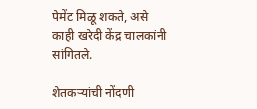पेमेंट मिळू शकते, असे काही खरेदी केंद्र चालकांनी सांगितले.

शेतकऱ्यांची नोंदणी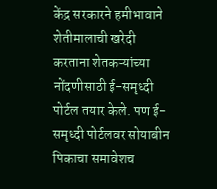केंद्र सरकारने हमीभावाने शेतीमालाची खरेदी करताना शेतकऱ्यांच्या नोंदणीसाठी ई-समृध्दी पोर्टल तयार केले. पण ई-समृध्दी पोर्टलवर सोयाबीन पिकाचा समावेशच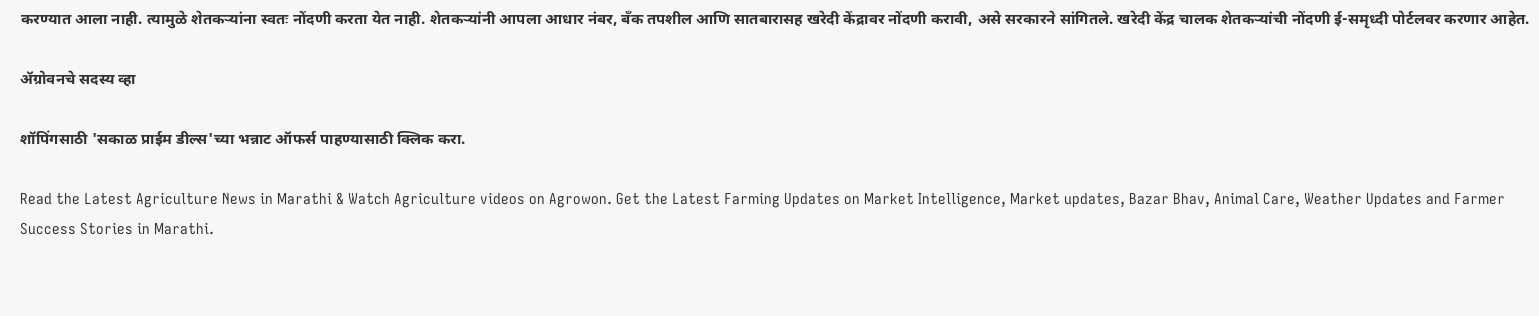करण्यात आला नाही. त्यामुळे शेतकऱ्यांना स्वतः नोंदणी करता येत नाही. शेतकऱ्यांनी आपला आधार नंबर, बॅंक तपशील आणि सातबारासह खरेदी केंद्रावर नोंदणी करावी, असे सरकारने सांगितले. खरेदी केंद्र चालक शेतकऱ्यांची नोंदणी ई-समृध्दी पोर्टलवर करणार आहेत.

ॲग्रोवनचे सदस्य व्हा

शॉपिंगसाठी 'सकाळ प्राईम डील्स'च्या भन्नाट ऑफर्स पाहण्यासाठी क्लिक करा.

Read the Latest Agriculture News in Marathi & Watch Agriculture videos on Agrowon. Get the Latest Farming Updates on Market Intelligence, Market updates, Bazar Bhav, Animal Care, Weather Updates and Farmer Success Stories in Marathi.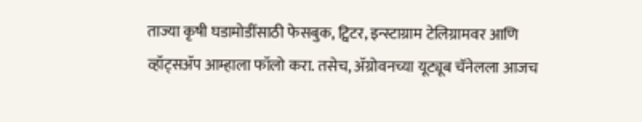ताज्या कृषी घडामोडींसाठी फेसबुक, ट्विटर, इन्स्टाग्राम टेलिग्रामवर आणि व्हॉट्सॲप आम्हाला फॉलो करा. तसेच, ॲग्रोवनच्या यूट्यूब चॅनेलला आजच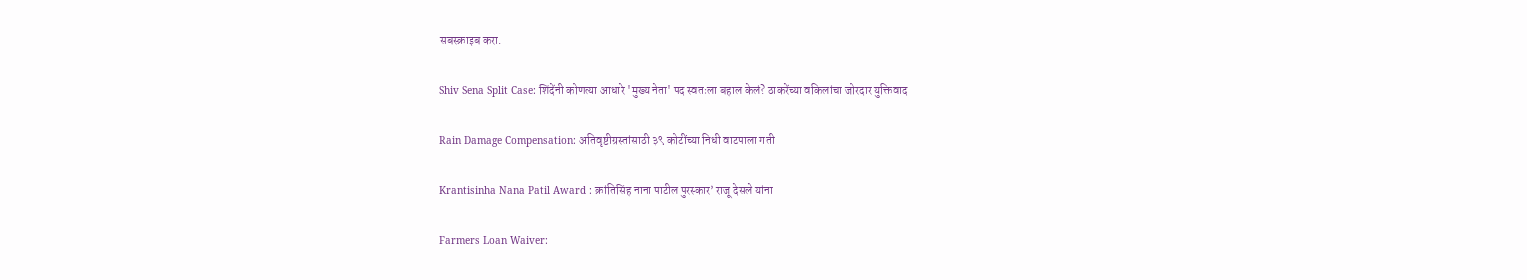सबस्क्राइब करा.

Shiv Sena Split Case: शिंदेंनी कोणत्या आधारे 'मुख्य नेता' पद स्वतःला बहाल केलं? ठाकरेंच्या वकिलांचा जोरदार युक्तिवाद

Rain Damage Compensation: अतिवृष्टीग्रस्तांसाठी ३९ कोटींच्या निधी वाटपाला गती

Krantisinha Nana Patil Award : क्रांतिसिंह नाना पाटील पुरस्कार’ राजू देसले यांना

Farmers Loan Waiver: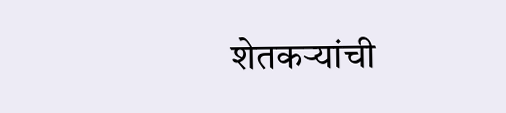शेतकऱ्यांची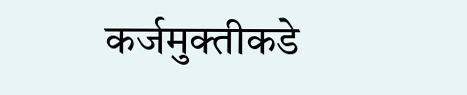कर्जमुक्तीकडे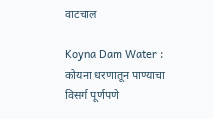वाटचाल

Koyna Dam Water : कोयना धरणातून पाण्याचा विसर्ग पूर्णपणे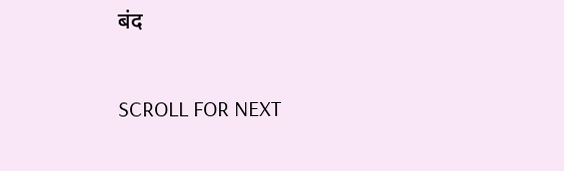बंद

SCROLL FOR NEXT